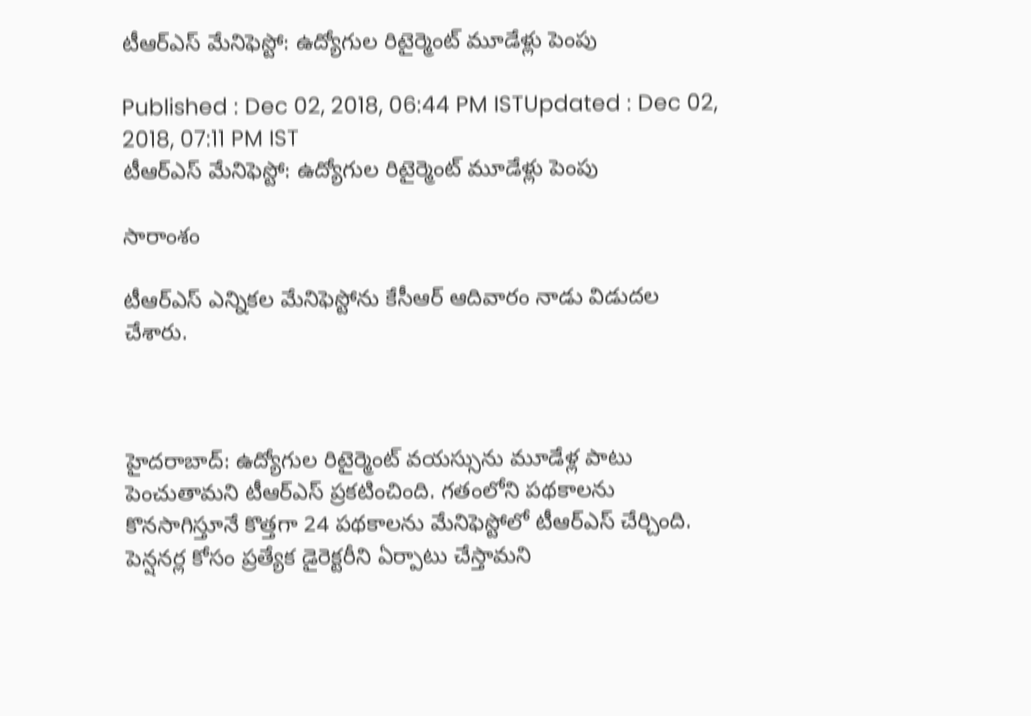టీఆర్ఎస్ మేనిఫెస్టో: ఉద్యోగుల రిటైర్మెంట్ మూడేళ్లు పెంపు

Published : Dec 02, 2018, 06:44 PM ISTUpdated : Dec 02, 2018, 07:11 PM IST
టీఆర్ఎస్ మేనిఫెస్టో: ఉద్యోగుల రిటైర్మెంట్ మూడేళ్లు పెంపు

సారాంశం

టీఆర్ఎస్ ఎన్నికల మేనిఫెస్టోను కేసీఆర్ ఆదివారం నాడు విడుదల చేశారు.



హైదరాబాద్: ఉద్యోగుల రిటైర్మెంట్ వయస్సును మూడేళ్ల పాటు పెంచుతామని టీఆర్ఎస్ ప్రకటించింది. గతంలోని పథకాలను కొనసాగిస్తూనే కొత్తగా 24 పథకాలను మేనిఫెస్టోలో టీఆర్ఎస్ చేర్చింది. పెన్షనర్ల కోసం ప్రత్యేక డైరెక్టరీని ఏర్పాటు చేస్తామని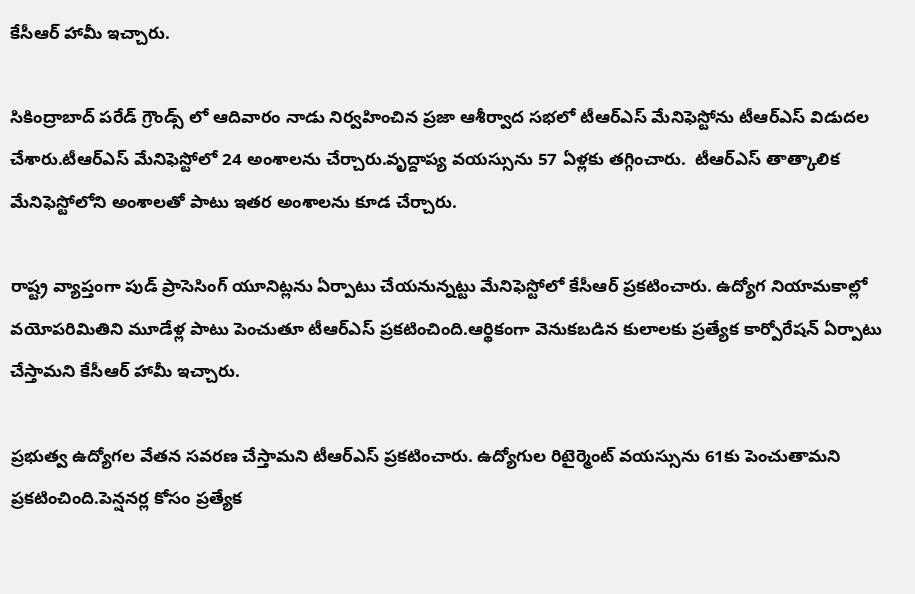కేసీఆర్ హామీ ఇచ్చారు.

సికింద్రాబాద్ పరేడ్ గ్రౌండ్స్ లో ఆదివారం నాడు నిర్వహించిన ప్రజా ఆశీర్వాద సభలో టీఆర్ఎస్ మేనిఫెస్టోను టీఆర్ఎస్ విడుదల చేశారు.టీఆర్ఎస్ మేనిఫెస్టోలో 24 అంశాలను చేర్చారు.వృద్దాప్య వయస్సును 57 ఏళ్లకు తగ్గించారు.  టీఆర్ఎస్ తాత్కాలిక మేనిఫెస్టోలోని అంశాలతో పాటు ఇతర అంశాలను కూడ చేర్చారు.

రాష్ట్ర వ్యాప్తంగా పుడ్ ప్రాసెసింగ్ యూనిట్లను ఏర్పాటు చేయనున్నట్టు మేనిఫెస్టోలో కేసీఆర్ ప్రకటించారు. ఉద్యోగ నియామకాల్లో వయోపరిమితిని మూడేళ్ల పాటు పెంచుతూ టీఆర్ఎస్ ప్రకటించింది.ఆర్థికంగా వెనుకబడిన కులాలకు ప్రత్యేక కార్పోరేషన్ ఏర్పాటు చేస్తామని కేసీఆర్ హామీ ఇచ్చారు.

ప్రభుత్వ ఉద్యోగల వేతన సవరణ చేస్తామని టీఆర్ఎస్ ప్రకటించారు. ఉద్యోగుల రిటైర్మెంట్ వయస్సును 61కు పెంచుతామని ప్రకటించింది.పెన్షనర్ల కోసం ప్రత్యేక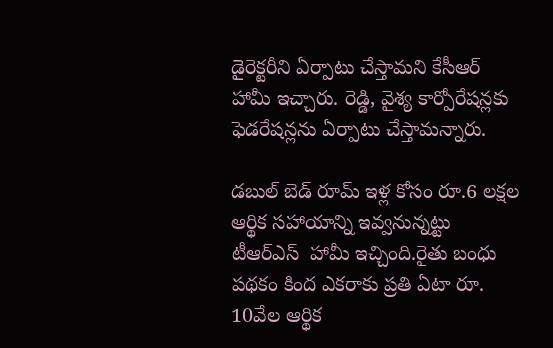డైరెక్టరీని ఏర్పాటు చేస్తామని కేసీఆర్ హామీ ఇచ్చారు. రెడ్డి, వైశ్య కార్పోరేషన్లకు ఫెడరేషన్లను ఏర్పాటు చేస్తామన్నారు.

డబుల్ బెడ్ రూమ్ ఇళ్ల కోసం రూ.6 లక్షల ఆర్థిక సహాయాన్ని ఇవ్వనున్నట్టు టీఆర్ఎస్  హామీ ఇచ్చింది.రైతు బంధు పథకం కింద ఎకరాకు ప్రతి ఏటా రూ. 10వేల ఆర్థిక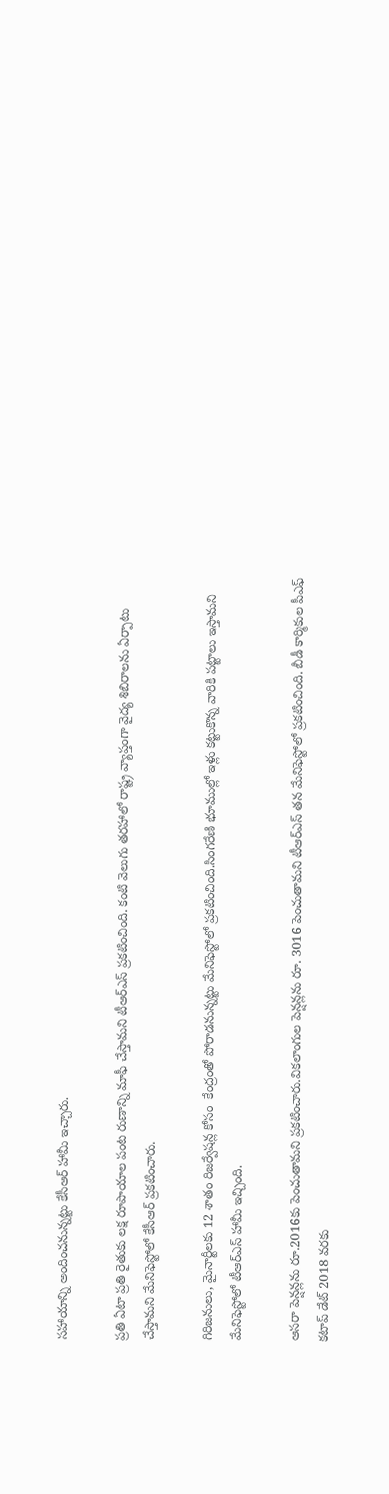సహాయాన్ని అందించనున్నట్టు కేసీఆర్ హామీ ఇచ్చారు.

ప్రతి ఏటా ప్రతి రైతుకు లక్ష రూపాయాల పంట రుణాన్ని మాఫీ చేస్తామని టీఆర్ఎస్ ప్రకటించింది. కంటి వెలుగు తరహాలో రాష్ట్ర వ్యాప్తంగా వైద్య శిబిరాలను ఏర్పాటు చేస్తామని మేనిఫెస్టోలో కేసీఆర్ ప్రకటించారు.

గిరిజనులు, మైనార్టీలకు 12 శాతం రిజర్వేషన్ల కోసం  కేంద్రంతో పోరాడనున్నట్టు మేనిఫెస్టోలో ప్రకటించింది.సింగరేణి భూముల్లో ఇళ్లు కట్టుకొన్న వారికి పట్టాలు ఇస్తామని మేనిఫెస్టోలో టీఆర్ఎస్ హామీ ఇచ్చింది.

ఆసరా పెన్షన్లను రూ.2016కు పెంచుతామని ప్రకటించారు.వికలాంగుల పెన్షన్లను రూ. 3016 పెంచుతామని టీఆర్ఎస్ తన మేనిఫెస్టోలో ప్రకటించింది. బీడీ కార్మికుల పీఎఫ్ కటాప్ డేట్ 2018 వరకు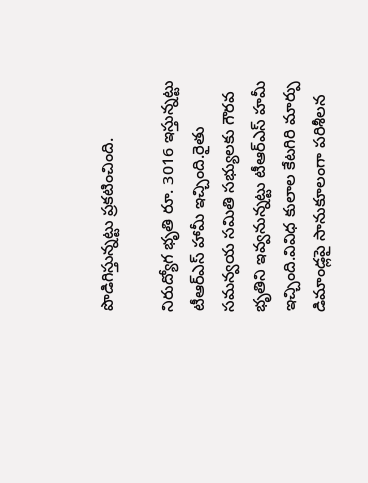పొడిగిస్తున్నట్టు ప్రకటించింది.

నిరుద్యోగ భృతి రూ. 3016 ఇస్తున్నట్టు టీఆర్ఎస్ హామీ ఇచ్చింది.రైతు సమన్వయ సమితి సభ్యులకు గౌరవ భృతిని ఇవ్వనున్నట్టు టీఆర్ఎస్ హమీ ఇచ్చింది.వివిధ కులాల కేటగిరి మార్పు డిమాండ్లపై సానుకూలంగా పరిశీలన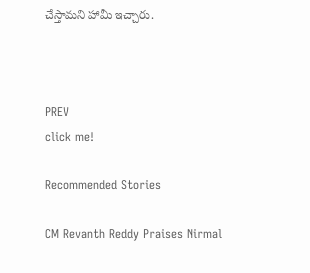చేస్తామని హామీ ఇచ్చారు.



PREV
click me!

Recommended Stories

CM Revanth Reddy Praises Nirmal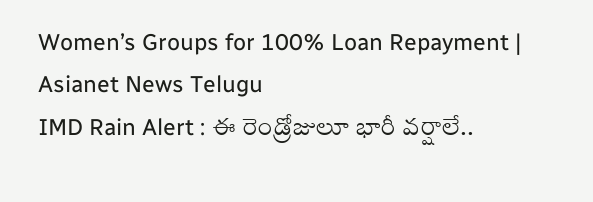Women’s Groups for 100% Loan Repayment | Asianet News Telugu
IMD Rain Alert : ఈ రెండ్రోజులూ భారీ వర్షాలే..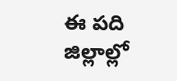ఈ పది జిల్లాల్లో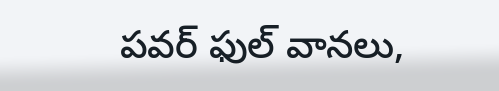పవర్ ఫుల్ వానలు,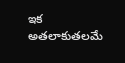ఇక అతలాకుతలమే